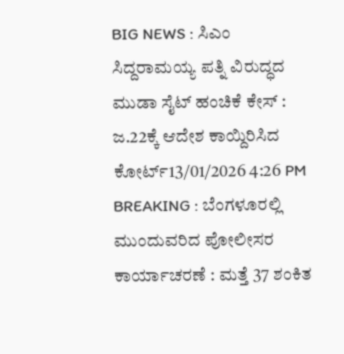BIG NEWS : ಸಿಎಂ ಸಿದ್ದರಾಮಯ್ಯ ಪತ್ನಿ ವಿರುದ್ಧದ ಮುಡಾ ಸೈಟ್ ಹಂಚಿಕೆ ಕೇಸ್ : ಜ.22ಕ್ಕೆ ಆದೇಶ ಕಾಯ್ದಿರಿಸಿದ ಕೋರ್ಟ್13/01/2026 4:26 PM
BREAKING : ಬೆಂಗಳೂರಲ್ಲಿ ಮುಂದುವರಿದ ಪೋಲೀಸರ ಕಾರ್ಯಾಚರಣೆ : ಮತ್ತೆ 37 ಶಂಕಿತ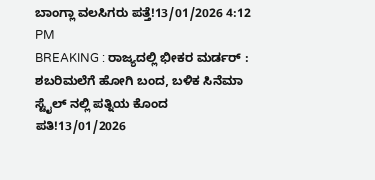ಬಾಂಗ್ಲಾ ವಲಸಿಗರು ಪತ್ತೆ!13/01/2026 4:12 PM
BREAKING : ರಾಜ್ಯದಲ್ಲಿ ಭೀಕರ ಮರ್ಡರ್ : ಶಬರಿಮಲೆಗೆ ಹೋಗಿ ಬಂದ, ಬಳಿಕ ಸಿನೆಮಾ ಸ್ಟೈಲ್ ನಲ್ಲಿ ಪತ್ನಿಯ ಕೊಂದ ಪತಿ!13/01/2026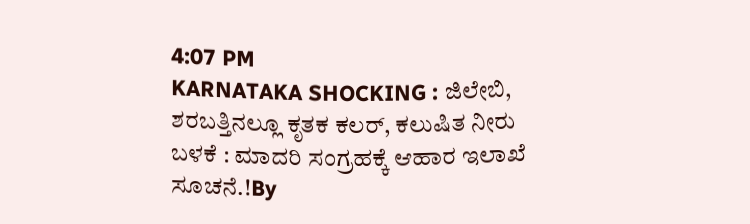4:07 PM
KARNATAKA SHOCKING : ಜಿಲೇಬಿ, ಶರಬತ್ತಿನಲ್ಲೂ ಕೃತಕ ಕಲರ್, ಕಲುಷಿತ ನೀರು ಬಳಕೆ : ಮಾದರಿ ಸಂಗ್ರಹಕ್ಕೆ ಆಹಾರ ಇಲಾಖೆ ಸೂಚನೆ.!By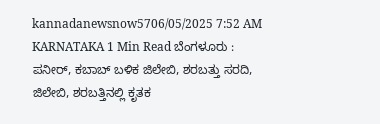kannadanewsnow5706/05/2025 7:52 AM KARNATAKA 1 Min Read ಬೆಂಗಳೂರು : ಪನೀರ್, ಕಬಾಬ್ ಬಳಿಕ ಜಿಲೇಬಿ, ಶರಬತ್ತು ಸರದಿ, ಜಿಲೇಬಿ, ಶರಬತ್ತಿನಲ್ಲಿ ಕೃತಕ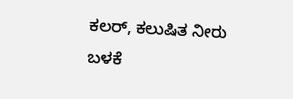ಕಲರ್, ಕಲುಷಿತ ನೀರು ಬಳಕೆ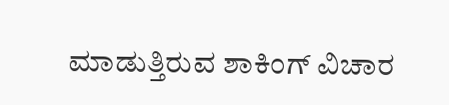ಮಾಡುತ್ತಿರುವ ಶಾಕಿಂಗ್ ವಿಚಾರ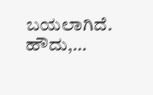ಬಯಲಾಗಿದೆ. ಹೌದು,…